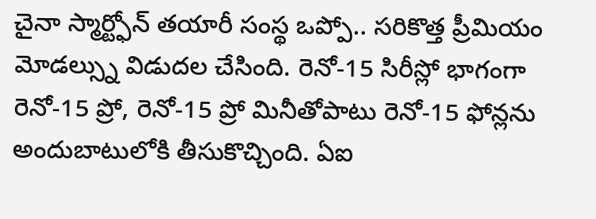చైనా స్మార్ట్ఫోన్ తయారీ సంస్థ ఒప్పో.. సరికొత్త ప్రీమియం మోడల్స్ను విడుదల చేసింది. రెనో-15 సిరీస్లో భాగంగా రెనో-15 ప్రో, రెనో-15 ప్రో మినీతోపాటు రెనో-15 ఫోన్లను అందుబాటులోకి తీసుకొచ్చింది. ఏఐ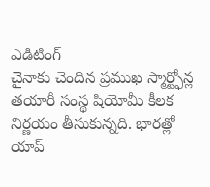ఎడిటింగ్
చైనాకు చెందిన ప్రముఖ స్మార్ట్ఫోన్ల తయారీ సంస్థ షియోమీ కీలక నిర్ణయం తీసుకున్నది. భారత్లో యాప్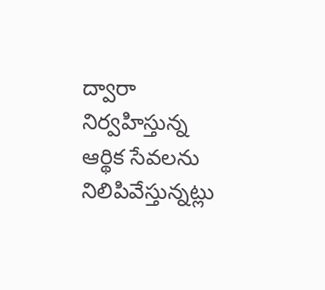ద్వారా నిర్వహిస్తున్న ఆర్థిక సేవలను నిలిపివేస్తున్నట్లు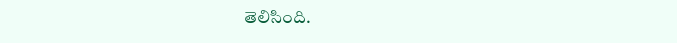తెలిసింది.